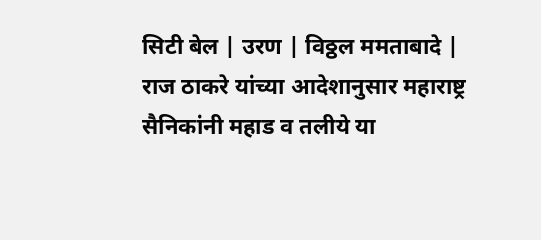सिटी बेल | उरण | विठ्ठल ममताबादे |
राज ठाकरे यांच्या आदेशानुसार महाराष्ट्र सैनिकांनी महाड व तलीये या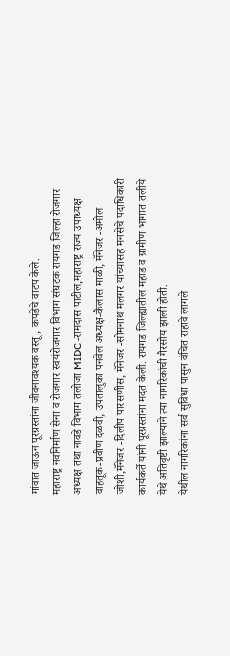गांवात जाऊन पूरग्रस्तांना जीवनावश्यक वस्तू, कपडेचे वाटप केले.
महाराष्ट्र नवनिर्माण सेना व रोजगार स्वयंरोजगार विभाग संघटक रायगड जिल्हा रोजगार अध्यक्ष तथा नावडे विभाग तलोजा MIDC -रामदास पाटील,महाराष्ट्र राज्य उपाध्यक्ष वाहतूक-प्रवीण दळवी, उपतालुका पनवेल अध्यक्ष-कैलास माळी, मॅनेजर -अमोल जोशी,मॅनेजर -दिलीप पारसणीस, मॅनेजर -सोमनाथ मलगर यांच्यासह मनसेचे पदाधिकारी कार्यकर्ते यांनी पूरग्रस्तांना मदत केली. रायगड जिल्ह्यातील महाड व ग्रामीण भागात तलीये येथे अतिवृष्टी झाल्याने त्या नागरिकांची गैरसोय झाली होती.
येथील नागरिकांना सर्व सुविधा पासुन वंचित राहावे लागले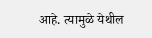आहे. त्यामुळे येथील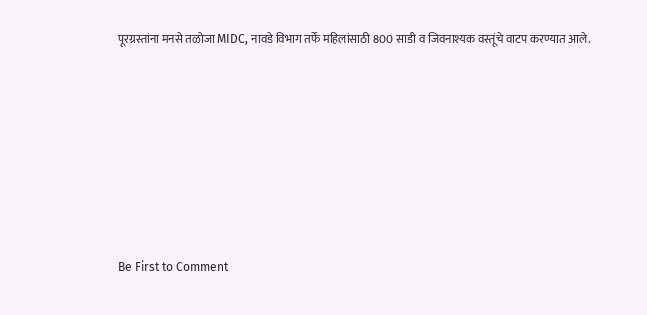पूरग्रस्तांना मनसे तळोजा MIDC, नावडे विभाग तर्फे महिलांसाठी 800 साडी व जिवनाश्यक वस्तूंचे वाटप करण्यात आले.








Be First to Comment